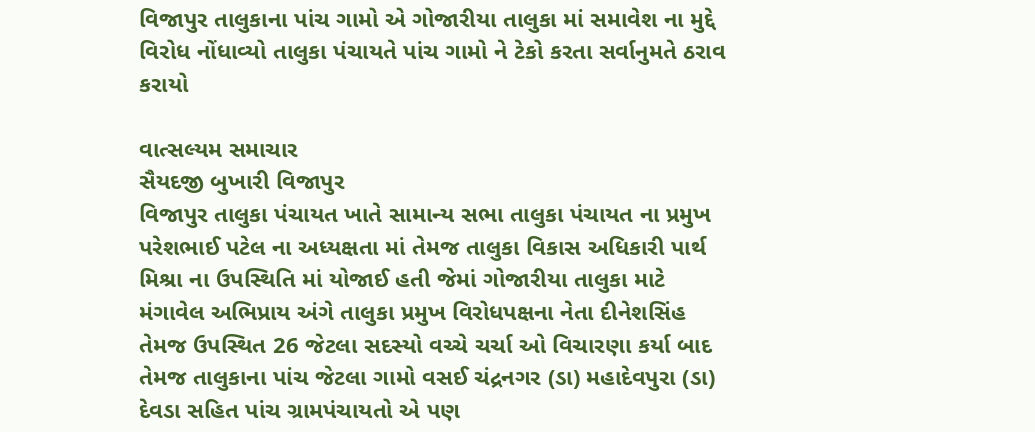વિજાપુર તાલુકાના પાંચ ગામો એ ગોજારીયા તાલુકા માં સમાવેશ ના મુદ્દે વિરોધ નોંધાવ્યો તાલુકા પંચાયતે પાંચ ગામો ને ટેકો કરતા સર્વાનુમતે ઠરાવ કરાયો

વાત્સલ્યમ સમાચાર
સૈયદજી બુખારી વિજાપુર
વિજાપુર તાલુકા પંચાયત ખાતે સામાન્ય સભા તાલુકા પંચાયત ના પ્રમુખ પરેશભાઈ પટેલ ના અધ્યક્ષતા માં તેમજ તાલુકા વિકાસ અધિકારી પાર્થ મિશ્રા ના ઉપસ્થિતિ માં યોજાઈ હતી જેમાં ગોજારીયા તાલુકા માટે મંગાવેલ અભિપ્રાય અંગે તાલુકા પ્રમુખ વિરોધપક્ષના નેતા દીનેશસિંહ તેમજ ઉપસ્થિત 26 જેટલા સદસ્યો વચ્ચે ચર્ચા ઓ વિચારણા કર્યા બાદ તેમજ તાલુકાના પાંચ જેટલા ગામો વસઈ ચંદ્રનગર (ડા) મહાદેવપુરા (ડા) દેવડા સહિત પાંચ ગ્રામપંચાયતો એ પણ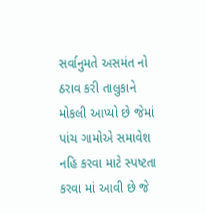સર્વાનુમતે અસમંત નો ઠરાવ કરી તાલુકાને મોકલી આપ્યો છે જેમાં પાંચ ગામોએ સમાવેશ નહિ કરવા માટે સ્પષ્ટતા કરવા માં આવી છે જે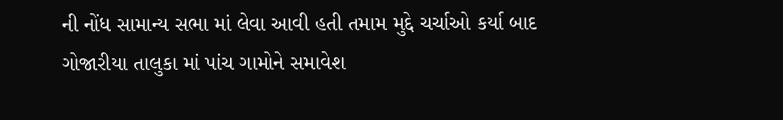ની નોંધ સામાન્ય સભા માં લેવા આવી હતી તમામ મુદ્દે ચર્ચાઓ કર્યા બાદ ગોજારીયા તાલુકા માં પાંચ ગામોને સમાવેશ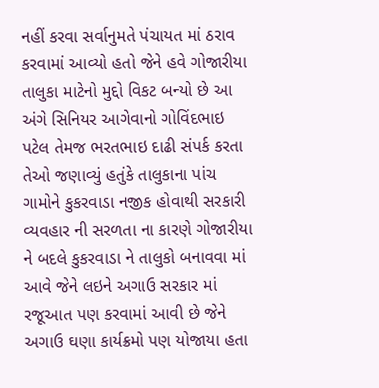નહીં કરવા સર્વાનુમતે પંચાયત માં ઠરાવ કરવામાં આવ્યો હતો જેને હવે ગોજારીયા તાલુકા માટેનો મુદ્દો વિકટ બન્યો છે આ અંગે સિનિયર આગેવાનો ગોવિંદભાઇ પટેલ તેમજ ભરતભાઇ દાઢી સંપર્ક કરતા તેઓ જણાવ્યું હતુંકે તાલુકાના પાંચ ગામોને કુકરવાડા નજીક હોવાથી સરકારી વ્યવહાર ની સરળતા ના કારણે ગોજારીયા ને બદલે કુકરવાડા ને તાલુકો બનાવવા માં આવે જેને લઇને અગાઉ સરકાર માં રજૂઆત પણ કરવામાં આવી છે જેને અગાઉ ઘણા કાર્યક્રમો પણ યોજાયા હતા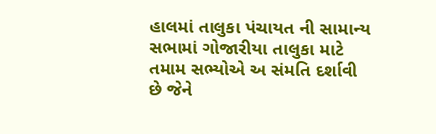હાલમાં તાલુકા પંચાયત ની સામાન્ય સભામાં ગોજારીયા તાલુકા માટે તમામ સભ્યોએ અ સંમતિ દર્શાવી છે જેને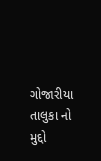ગોજારીયા તાલુકા નો મુદ્દો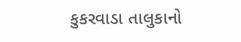કુકરવાડા તાલુકાનો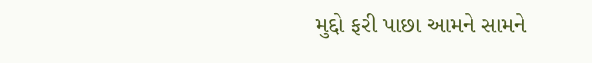મુદ્દો ફરી પાછા આમને સામને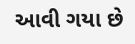આવી ગયા છે